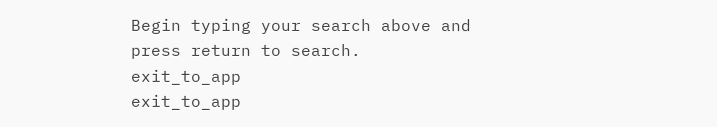Begin typing your search above and press return to search.
exit_to_app
exit_to_app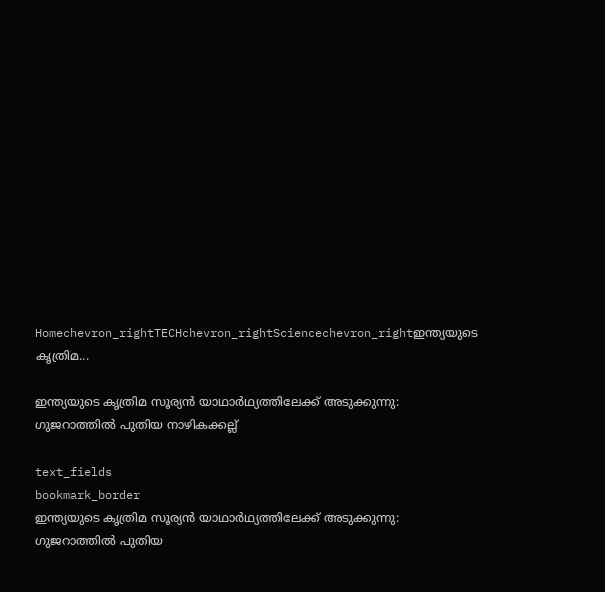Homechevron_rightTECHchevron_rightSciencechevron_rightഇന്ത്യയുടെ കൃത്രിമ...

ഇന്ത്യയുടെ കൃത്രിമ സൂര്യൻ യാഥാർഥ്യത്തിലേക്ക് അടുക്കുന്നു: ഗുജറാത്തിൽ പുതിയ നാഴികക്കല്ല്

text_fields
bookmark_border
ഇന്ത്യയുടെ കൃത്രിമ സൂര്യൻ യാഥാർഥ്യത്തിലേക്ക് അടുക്കുന്നു: ഗുജറാത്തിൽ പുതിയ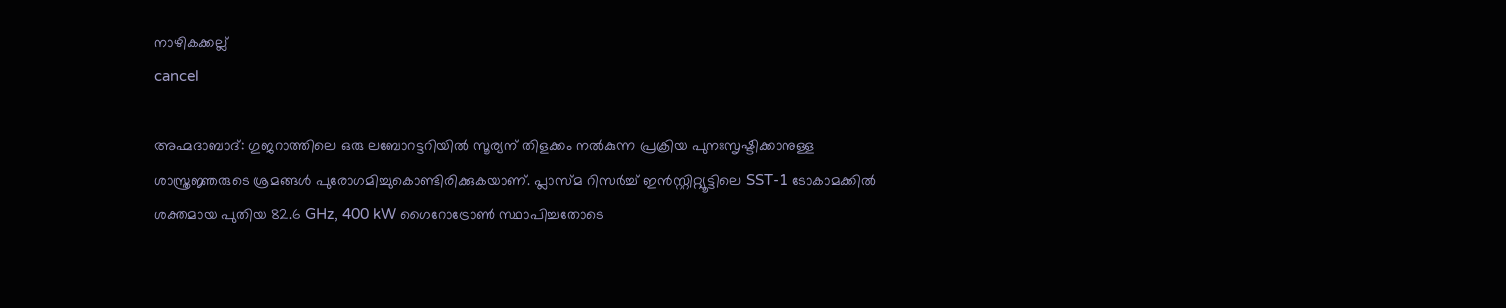നാഴികക്കല്ല്
cancel

അഹ്മദാബാദ്: ഗുജറാത്തിലെ ഒരു ലബോറട്ടറിയിൽ സൂര്യന് തിളക്കം നൽകുന്ന പ്രക്രിയ പുനഃസൃഷ്ടിക്കാനുള്ള ശാസ്ത്രജ്ഞരുടെ ശ്രമങ്ങൾ പുരോഗമിച്ചുകൊണ്ടിരിക്കുകയാണ്. പ്ലാസ്മ റിസർച്ച് ഇൻസ്റ്റിറ്റ്യൂട്ടിലെ SST-1 ടോകാമക്കിൽ ശക്തമായ പുതിയ 82.6 GHz, 400 kW ഗൈറോട്രോൺ സ്ഥാപിച്ചതോടെ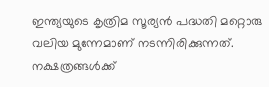ഇന്ത്യയുടെ കൃത്രിമ സൂര്യൻ പദ്ധതി മറ്റൊരു വലിയ മുന്നേമാണ് നടന്നിരിക്കുന്നത്. നക്ഷത്രങ്ങൾക്ക്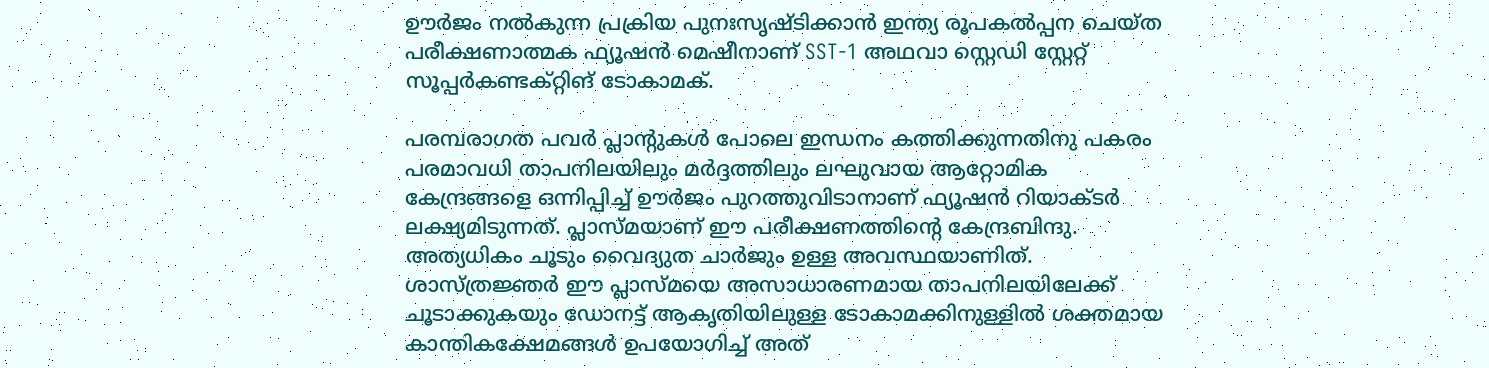ഊർജം നൽകുന്ന പ്രക്രിയ പുനഃസൃഷ്ടിക്കാൻ ഇന്ത്യ രൂപകൽപ്പന ചെയ്ത പരീക്ഷണാത്മക ഫ്യൂഷൻ മെഷീനാണ് SST-1 അഥവാ സ്റ്റെഡി സ്റ്റേറ്റ് സൂപ്പർകണ്ടക്റ്റിങ് ടോകാമക്.

പരമ്പരാഗത പവർ പ്ലാന്‍റുകൾ പോലെ ഇന്ധനം കത്തിക്കുന്നതിനു പകരം പരമാവധി താപനിലയിലും മർദ്ദത്തിലും ലഘുവായ ആറ്റോമിക കേന്ദ്രങ്ങളെ ഒന്നിപ്പിച്ച് ഊർജം പുറത്തുവിടാനാണ് ഫ്യൂഷൻ റിയാക്ടർ ലക്ഷ്യമിടുന്നത്. പ്ലാസ്മയാണ് ഈ പരീക്ഷണത്തിന്റെ കേന്ദ്രബിന്ദു. അത്യധികം ചൂടും വൈദ്യുത ചാർജും ഉള്ള അവസ്ഥയാണിത്. ശാസ്ത്രജ്ഞർ ഈ പ്ലാസ്മയെ അസാധാരണമായ താപനിലയിലേക്ക് ചൂടാക്കുകയും ഡോനട്ട് ആകൃതിയിലുള്ള ടോകാമക്കിനുള്ളിൽ ശക്തമായ കാന്തികക്ഷേമങ്ങൾ ഉപയോഗിച്ച് അത്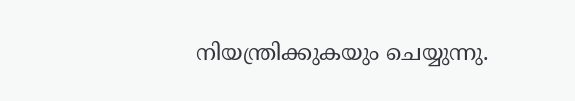നിയന്ത്രിക്കുകയും ചെയ്യുന്നു.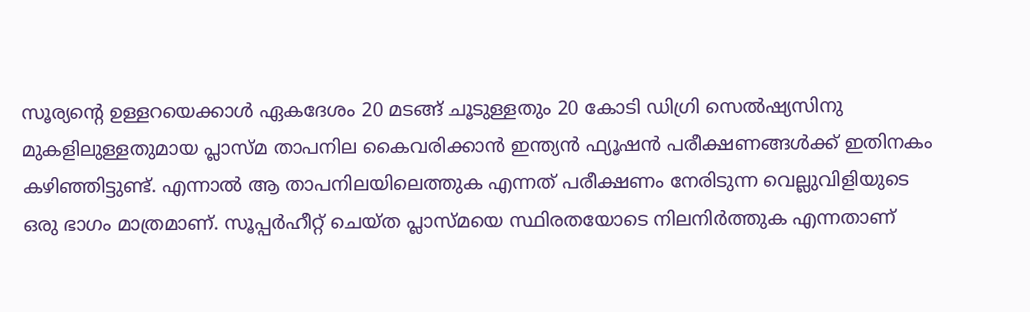സൂര്യന്‍റെ ഉള്ളറയെക്കാൾ ഏകദേശം 20 മടങ്ങ് ചൂടുള്ളതും 20 കോടി ഡിഗ്രി സെൽഷ്യസിനു മുകളിലുള്ളതുമായ പ്ലാസ്മ താപനില കൈവരിക്കാൻ ഇന്ത്യൻ ഫ്യൂഷൻ പരീക്ഷണങ്ങൾക്ക് ഇതിനകം കഴിഞ്ഞിട്ടുണ്ട്. എന്നാൽ ആ താപനിലയിലെത്തുക എന്നത് പരീക്ഷണം നേരിടുന്ന വെല്ലുവിളിയുടെ ഒരു ഭാഗം മാത്രമാണ്. സൂപ്പർഹീറ്റ് ചെയ്ത പ്ലാസ്മയെ സ്ഥിരതയോടെ നിലനിർത്തുക എന്നതാണ്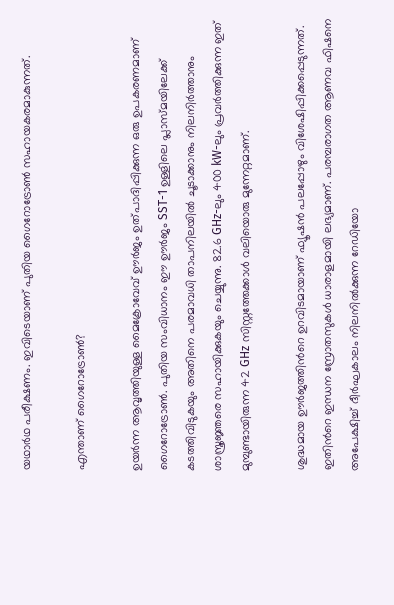യഥാർഥ പരീക്ഷണം. ഇവിടെയാണ് പുതിയ ഗൈറോട്രോൺ സഹായകരമാകുന്നത്.

എന്താണ് ഗൈറോട്രോൺ?

ഉയർന്ന ആവൃത്തിയുള്ള മൈക്രോവേവ് ഊർജം ഉത്പാദിപ്പിക്കുന്ന ഒരു ഉപകരണമാണ് ഗൈറോട്രോൺ. പുതിയ സംവിധാനം ഈ ഊർജം SST-1 ഉള്ളിലെ പ്ലാസ്മയിലേക്ക് കടത്തിവിടുകയും അതിനെ പരമാവധി താപനിലയിൽ ചൂടാക്കാനും നിലനിർത്താനും ശാസ്ത്രജ്ഞരെ സഹായിക്കുകയും ചെയ്യുന്നു. 82.6 GHz-ലും 400 kW-ലും പ്രവർത്തിക്കുന്ന ഇത് മുമ്പുണ്ടായിരുന്ന 42 GHz സിസ്റ്റത്തേക്കാൾ വലിയൊരു മുന്നേറ്റമാണ്.

ശുദ്ധമായ ഊർജത്തിന്‍റെ ഉറവിടമായാണ് ഫ്യൂഷൻ പലപ്പോഴും വിശേഷിപ്പിക്കപ്പെടുന്നത്. ഇതിന്‍റെ ഇന്ധന സ്രോതസുകൾ ധാരാളമായി ലഭ്യമാണ്. പരമ്പരാഗത ആണവ ഫിഷനെ അപേക്ഷിച്ച് ദീർഘകാലം നിലനിൽക്കുന്ന റേഡിയോ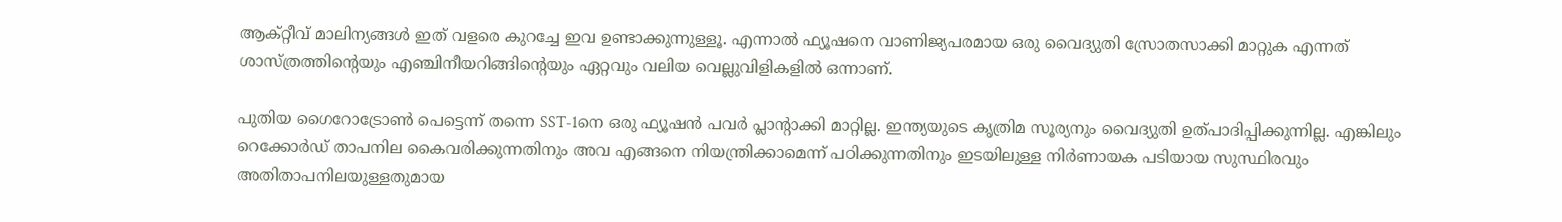ആക്റ്റീവ് മാലിന്യങ്ങൾ ഇത് വളരെ കുറച്ചേ ഇവ ഉണ്ടാക്കുന്നുള്ളൂ. എന്നാൽ ഫ്യൂഷനെ വാണിജ്യപരമായ ഒരു വൈദ്യുതി സ്രോതസാക്കി മാറ്റുക എന്നത് ശാസ്ത്രത്തിന്റെയും എഞ്ചിനീയറിങ്ങിന്‍റെയും ഏറ്റവും വലിയ വെല്ലുവിളികളിൽ ഒന്നാണ്.

പുതിയ ഗൈറോട്രോൺ പെട്ടെന്ന് തന്നെ SST-1നെ ഒരു ഫ്യൂഷൻ പവർ പ്ലാന്‍റാക്കി മാറ്റില്ല. ഇന്ത്യയുടെ കൃത്രിമ സൂര്യനും വൈദ്യുതി ഉത്പാദിപ്പിക്കുന്നില്ല. എങ്കിലും റെക്കോർഡ് താപനില കൈവരിക്കുന്നതിനും അവ എങ്ങനെ നിയന്ത്രിക്കാമെന്ന് പഠിക്കുന്നതിനും ഇടയിലുള്ള നിർണായക പടിയായ സുസ്ഥിരവും അതിതാപനിലയുള്ളതുമായ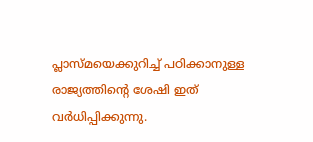പ്ലാസ്മയെക്കുറിച്ച് പഠിക്കാനുള്ള രാജ്യത്തിന്‍റെ ശേഷി ഇത് വർധിപ്പിക്കുന്നു.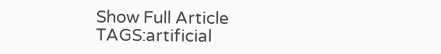Show Full Article
TAGS:artificial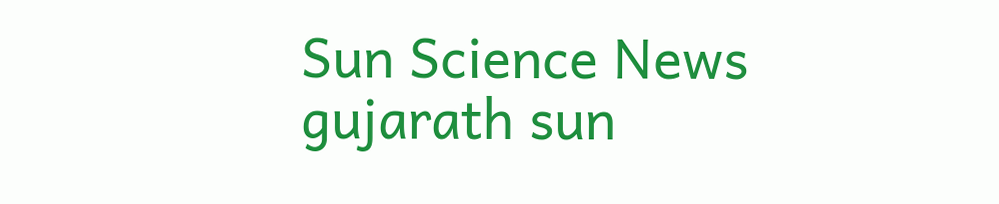Sun Science News gujarath sun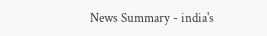News Summary - india's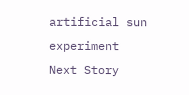artificial sun experiment
Next Story